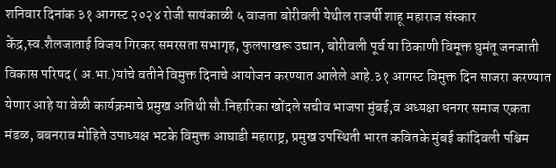शनिवार दिनांक ३१ आगस्ट २०२४ रोजी सायंकाळी ५ वाजता बोरीवली येथील राजर्षी शाहू महाराज संस्कार केंद्र,स्व.शैलजाताई विजय गिरकर समरसता सभागृह, फुलपाखरू उद्यान, बोरीवली पूर्व या ठिकाणी विमूक्त घुमंतू जनजाती विकास परिषद ( अ.भा.)यांचे वतीने विमुक्त दिनाचे आयोजन करण्यात आलेले आहे.३१ आगस्ट विमुक्त दिन साजरा करण्यात येणार आहे या वेळी कार्यक्रमाचे प्रमुख अतिथी सौ.निहारिका खोंदले सचीव भाजपा मुंबई,व अध्यक्षा धनगर समाज एकता मंडळ, बबनराव मोहिते उपाध्यक्ष भटके विमुक्त आघाडी महाराष्ट्र, प्रमुख उपस्थिती भारत कवितके मुंबई कांदिवली पश्चिम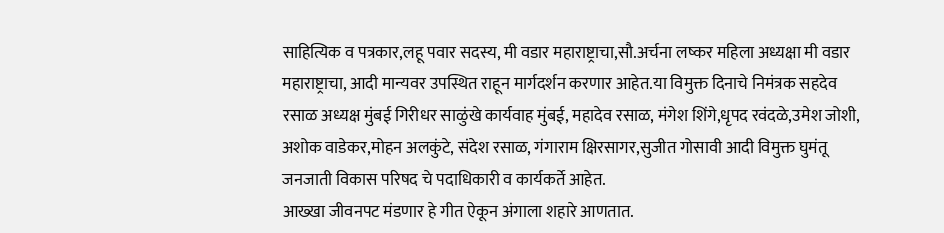साहित्यिक व पत्रकार,लहू पवार सदस्य, मी वडार महाराष्ट्राचा,सौ.अर्चना लष्कर महिला अध्यक्षा मी वडार महाराष्ट्राचा, आदी मान्यवर उपस्थित राहून मार्गदर्शन करणार आहेत.या विमुक्त दिनाचे निमंत्रक सहदेव रसाळ अध्यक्ष मुंबई गिरीधर साळुंखे कार्यवाह मुंबई, महादेव रसाळ, मंगेश शिंगे,धृपद रवंदळे,उमेश जोशी, अशोक वाडेकर,मोहन अलकुंटे, संदेश रसाळ, गंगाराम क्षिरसागर,सुजीत गोसावी आदी विमुक्त घुमंतू जनजाती विकास परिषद चे पदाधिकारी व कार्यकर्ते आहेत.
आख्खा जीवनपट मंडणार हे गीत ऐकून अंगाला शहारे आणतात.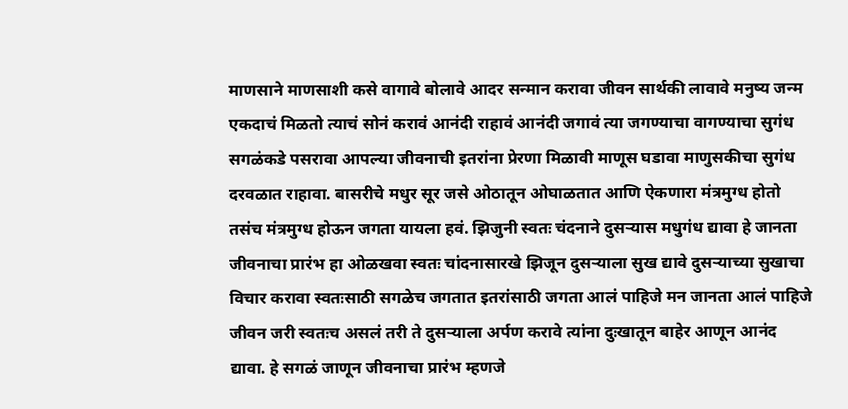माणसाने माणसाशी कसे वागावे बोलावे आदर सन्मान करावा जीवन सार्थकी लावावे मनुष्य जन्म एकदाचं मिळतो त्याचं सोनं करावं आनंदी राहावं आनंदी जगावं त्या जगण्याचा वागण्याचा सुगंध सगळंकडे पसरावा आपल्या जीवनाची इतरांना प्रेरणा मिळावी माणूस घडावा माणुसकीचा सुगंध दरवळात राहावा. बासरीचे मधुर सूर जसे ओठातून ओघाळतात आणि ऐकणारा मंत्रमुग्ध होतो तसंच मंत्रमुग्ध होऊन जगता यायला हवं. झिजुनी स्वतः चंदनाने दुसऱ्यास मधुगंध द्यावा हे जानता जीवनाचा प्रारंभ हा ओळखवा स्वतः चांदनासारखे झिजून दुसऱ्याला सुख द्यावे दुसऱ्याच्या सुखाचा विचार करावा स्वतःसाठी सगळेच जगतात इतरांसाठी जगता आलं पाहिजे मन जानता आलं पाहिजे जीवन जरी स्वतःच असलं तरी ते दुसऱ्याला अर्पण करावे त्यांना दुःखातून बाहेर आणून आनंद द्यावा. हे सगळं जाणून जीवनाचा प्रारंभ म्हणजे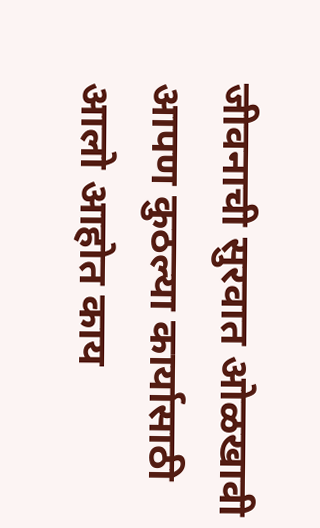जीवनाची सुरवात ओळखावी आपण कुठल्या कार्यासाठी आलो आहोत काय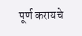पूर्ण करायचे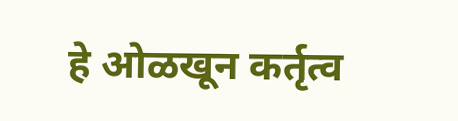हे ओळखून कर्तृत्व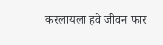करलायला हवे जीवन फार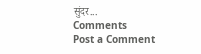सुंदर...
Comments
Post a Comment